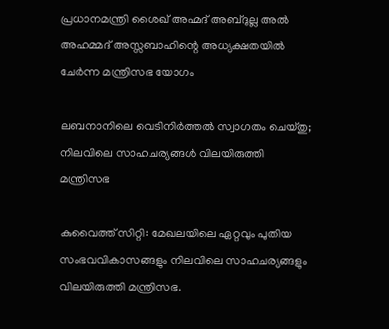പ്രധാനമന്ത്രി ശൈഖ് അഹ്മദ് അബ്ദുല്ല അൽ അഹമ്മദ് അസ്സബാഹിന്റെ അധ്യക്ഷതയിൽ ചേർന്ന മന്ത്രിസഭ യോഗം

ലബനാനിലെ വെടിനിർത്തൽ സ്വാഗതം ചെയ്തു; നിലവിലെ സാഹചര്യങ്ങൾ വിലയിരുത്തി മന്ത്രിസഭ

കുവൈത്ത് സിറ്റി: മേഖലയിലെ ഏറ്റവും പുതിയ സംഭവവികാസങ്ങളും നിലവിലെ സാഹചര്യങ്ങളും വിലയിരുത്തി മന്ത്രിസഭ.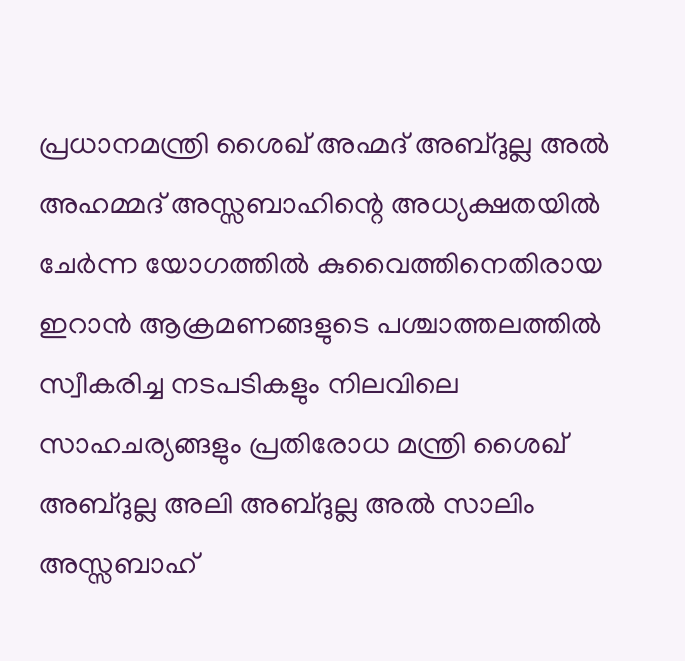പ്രധാനമന്ത്രി ശൈഖ് അഹ്മദ് അബ്ദുല്ല അൽ അഹമ്മദ് അസ്സബാഹിന്റെ അധ്യക്ഷതയിൽ ചേർന്ന യോഗത്തിൽ കുവൈത്തിനെതിരായ ഇറാൻ ആക്രമണങ്ങളുടെ പശ്ചാത്തലത്തിൽ സ്വീകരിച്ച നടപടികളും നിലവിലെ സാഹചര്യങ്ങളും പ്രതിരോധ മന്ത്രി ശൈഖ് അബ്ദുല്ല അലി അബ്ദുല്ല അൽ സാലിം അസ്സബാഹ്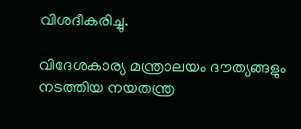വിശദീകരിച്ചു.

വിദേശകാര്യ മന്ത്രാലയം ദൗത്യങ്ങളും നടത്തിയ നയതന്ത്ര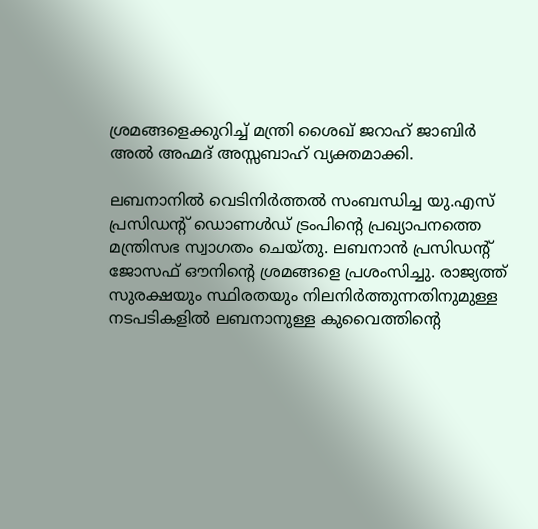ശ്രമങ്ങളെക്കുറിച്ച് മന്ത്രി ശൈഖ് ജറാഹ് ജാബിർ അൽ അഹ്മദ് അസ്സബാഹ് വ്യക്തമാക്കി.

ലബനാനിൽ വെടിനിർത്തൽ സംബന്ധിച്ച യു.എസ് പ്രസിഡന്റ് ഡൊണൾഡ് ട്രംപിന്റെ പ്രഖ്യാപനത്തെ മന്ത്രിസഭ സ്വാഗതം ചെയ്തു. ലബനാൻ പ്രസിഡന്റ് ജോസഫ് ഔനിന്റെ ശ്രമങ്ങളെ പ്രശംസിച്ചു. രാജ്യത്ത് സുരക്ഷയും സ്ഥിരതയും നിലനിർത്തുന്നതിനുമുള്ള നടപടികളിൽ ലബനാനുള്ള കുവൈത്തിന്റെ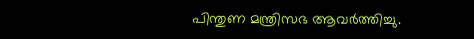പിന്തുണ മന്ത്രിസഭ ആവർത്തിച്ചു.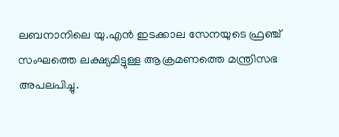ലബനാനിലെ യു.എൻ ഇടക്കാല സേനയുടെ ഫ്രഞ്ച് സംഘത്തെ ലക്ഷ്യമിട്ടുള്ള ആക്രമണത്തെ മന്ത്രിസഭ അപലപിച്ചു.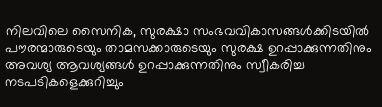നിലവിലെ സൈനിക, സുരക്ഷാ സംഭവവികാസങ്ങൾക്കിടയിൽ പൗരന്മാരുടെയും താമസക്കാരുടെയും സുരക്ഷ ഉറപ്പാക്കുന്നതിനും അവശ്യ ആവശ്യങ്ങൾ ഉറപ്പാക്കുന്നതിനും സ്വീകരിച്ച നടപടികളെക്കുറിച്ചും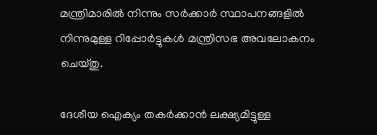മന്ത്രിമാരിൽ നിന്നും സർക്കാർ സ്ഥാപനങ്ങളിൽ നിന്നുമുള്ള റിപ്പോർട്ടുകൾ മന്ത്രിസഭ അവലോകനം ചെയ്തു.

ദേശീയ ഐക്യം തകർക്കാൻ ലക്ഷ്യമിട്ടുള്ള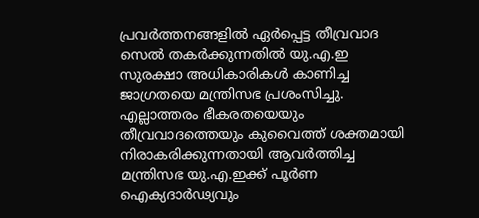പ്രവർത്തനങ്ങളിൽ ഏർപ്പെട്ട തീവ്രവാദ സെൽ തകർക്കുന്നതിൽ യു.എ.ഇ സുരക്ഷാ അധികാരികൾ കാണിച്ച ജാഗ്രതയെ മന്ത്രിസഭ പ്രശംസിച്ചു. എല്ലാത്തരം ഭീകരതയെയും തീവ്രവാദത്തെയും കുവൈത്ത് ശക്തമായി നിരാകരിക്കുന്നതായി ആവർത്തിച്ച മന്ത്രിസഭ യു.എ.ഇക്ക് പൂർണ ഐക്യദാർഢ്യവും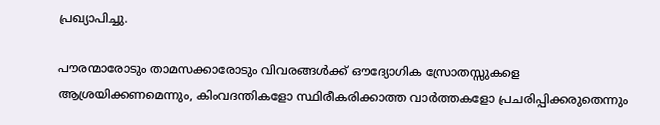പ്രഖ്യാപിച്ചു.

പൗരന്മാരോടും താമസക്കാരോടും വിവരങ്ങൾക്ക് ഔദ്യോഗിക സ്രോതസ്സുകളെ ആശ്രയിക്കണമെന്നും, കിംവദന്തികളോ സ്ഥിരീകരിക്കാത്ത വാർത്തകളോ പ്രചരിപ്പിക്കരുതെന്നും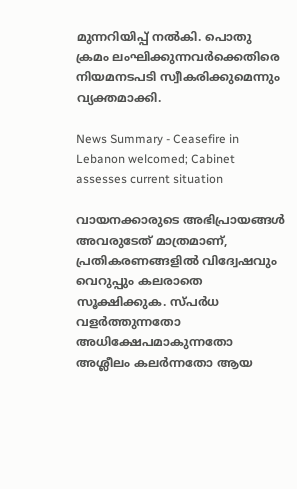മുന്നറിയിപ്പ് നൽകി. പൊതു ക്രമം ലംഘിക്കുന്നവർക്കെതിരെ നിയമനടപടി സ്വീകരിക്കുമെന്നും വ്യക്തമാക്കി.

News Summary - Ceasefire in Lebanon welcomed; Cabinet assesses current situation

വായനക്കാരുടെ അഭിപ്രായങ്ങള്‍ അവരുടേത് മാത്രമാണ്, പ്രതികരണങ്ങളിൽ വിദ്വേഷവും വെറുപ്പും കലരാതെ സൂക്ഷിക്കുക. സ്പർധ വളർത്തുന്നതോ അധിക്ഷേപമാകുന്നതോ അശ്ലീലം കലർന്നതോ ആയ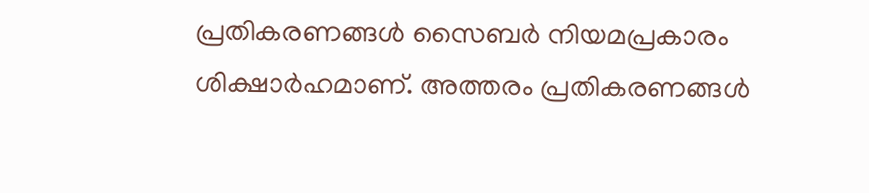പ്രതികരണങ്ങൾ സൈബർ നിയമപ്രകാരം ശിക്ഷാർഹമാണ്. അത്തരം പ്രതികരണങ്ങൾ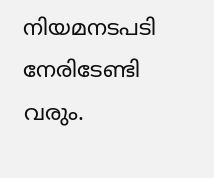നിയമനടപടി നേരിടേണ്ടി വരും.